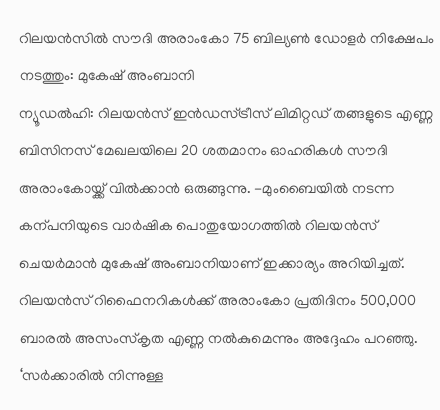റിലയൻസിൽ സൗദി അരാംകോ 75 ബില്യൺ ഡോളർ നിക്ഷേപം നടത്തും: മുകേഷ് അംബാനി
ന്യൂഡൽഹി: റിലയൻസ് ഇൻഡസ്ട്രീസ് ലിമിറ്റഡ് തങ്ങളുടെ എണ്ണ ബിസിനസ് മേഖലയിലെ 20 ശതമാനം ഓഹരികൾ സൗദി അരാംകോയ്ക്ക് വിൽക്കാൻ ഒരുങ്ങുന്നു. −മുംബൈയിൽ നടന്ന കന്പനിയുടെ വാർഷിക പൊതുയോഗത്തിൽ റിലയൻസ് ചെയർമാൻ മുകേഷ് അംബാനിയാണ് ഇക്കാര്യം അറിയിച്ചത്. റിലയൻസ് റിഫൈനറികൾക്ക് അരാംകോ പ്രതിദിനം 500,000 ബാരൽ അസംസ്കൃത എണ്ണ നൽകുമെന്നും അദ്ദേഹം പറഞ്ഞു.
‘സർക്കാരിൽ നിന്നുള്ള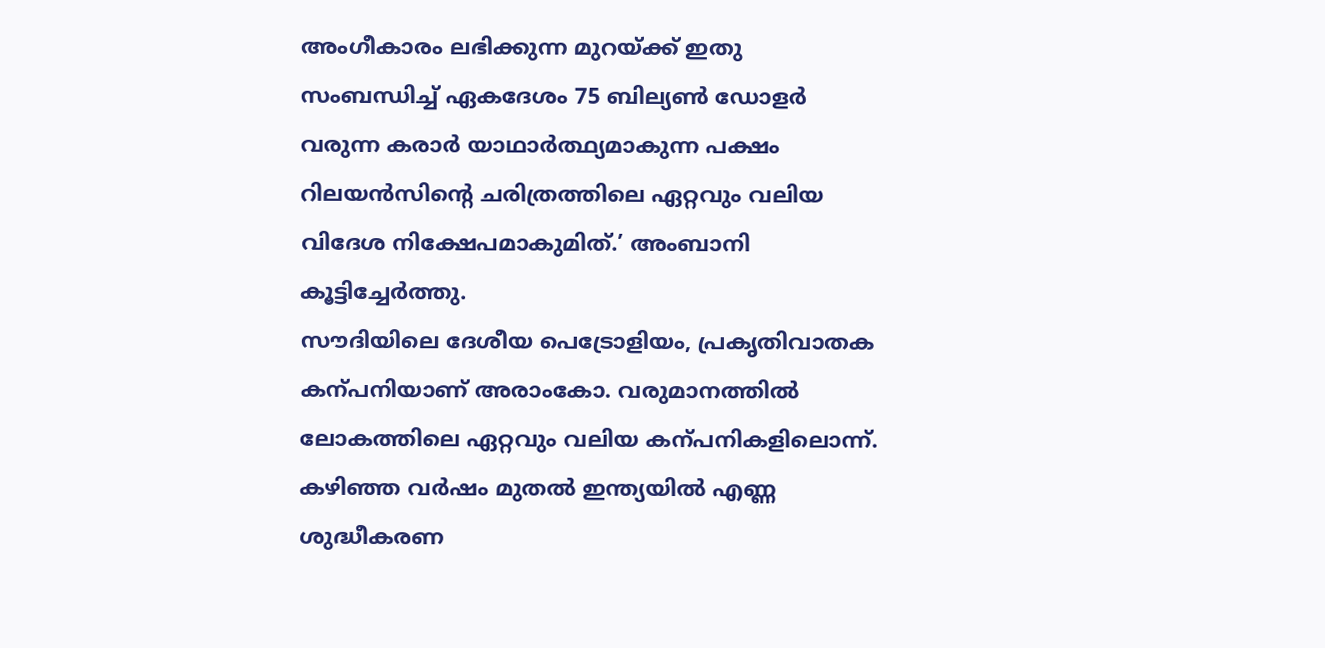അംഗീകാരം ലഭിക്കുന്ന മുറയ്ക്ക് ഇതു സംബന്ധിച്ച് ഏകദേശം 75 ബില്യൺ ഡോളർ വരുന്ന കരാർ യാഥാർത്ഥ്യമാകുന്ന പക്ഷം റിലയൻസിന്റെ ചരിത്രത്തിലെ ഏറ്റവും വലിയ വിദേശ നിക്ഷേപമാകുമിത്.’ അംബാനി കൂട്ടിച്ചേർത്തു.
സൗദിയിലെ ദേശീയ പെട്രോളിയം, പ്രകൃതിവാതക കന്പനിയാണ് അരാംകോ. വരുമാനത്തിൽ ലോകത്തിലെ ഏറ്റവും വലിയ കന്പനികളിലൊന്ന്. കഴിഞ്ഞ വർഷം മുതൽ ഇന്ത്യയിൽ എണ്ണ ശുദ്ധീകരണ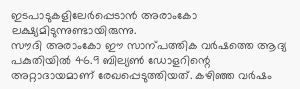ഇടപാടുകളിലേർപ്പെടാൻ അരാംകോ ലക്ഷ്യമിടുന്നുണ്ടായിരുന്നു.
സൗദി അരാംകോ ഈ സാന്പത്തിക വർഷത്തെ ആദ്യ പകുതിയിൽ 46.9 ബില്യൺ ഡോളറിന്റെ അറ്റാദായമാണ് രേഖപ്പെടുത്തിയത്. കഴിഞ്ഞ വർഷം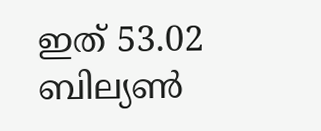ഇത് 53.02 ബില്യൺ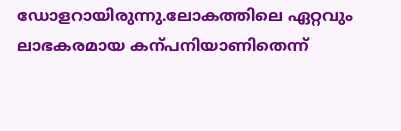ഡോളറായിരുന്നു.ലോകത്തിലെ ഏറ്റവും ലാഭകരമായ കന്പനിയാണിതെന്ന്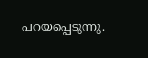പറയപ്പെടുന്നു.